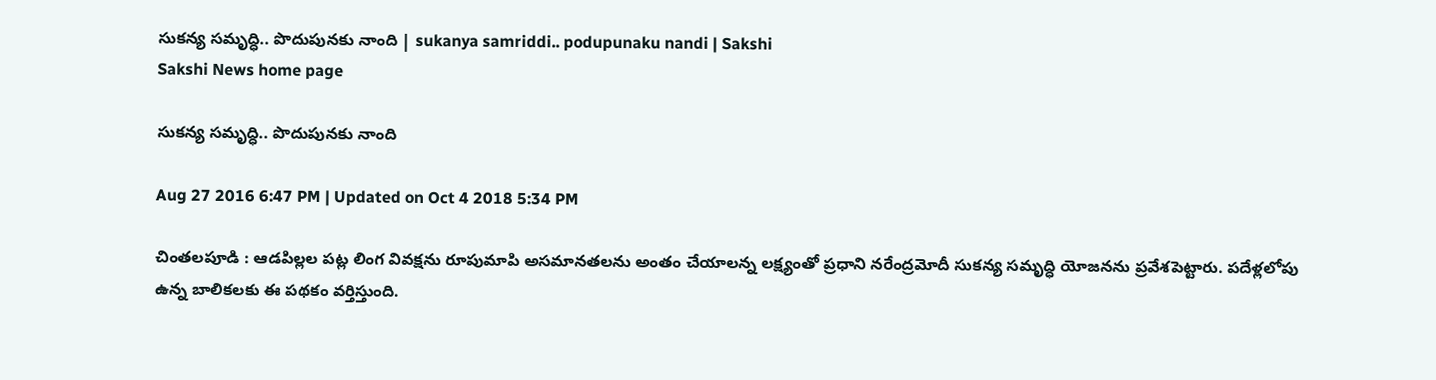సుకన్య సమృద్ధి.. పొదుపునకు నాంది | sukanya samriddi.. podupunaku nandi | Sakshi
Sakshi News home page

సుకన్య సమృద్ధి.. పొదుపునకు నాంది

Aug 27 2016 6:47 PM | Updated on Oct 4 2018 5:34 PM

చింతలపూడి : ఆడపిల్లల పట్ల లింగ వివక్షను రూపుమాపి అసమానతలను అంతం చేయాలన్న లక్ష్యంతో ప్రధాని నరేంద్రమోదీ సుకన్య సమృద్ధి యోజనను ప్రవేశపెట్టారు. పదేళ్లలోపు ఉన్న బాలికలకు ఈ పథకం వర్తిస్తుంది.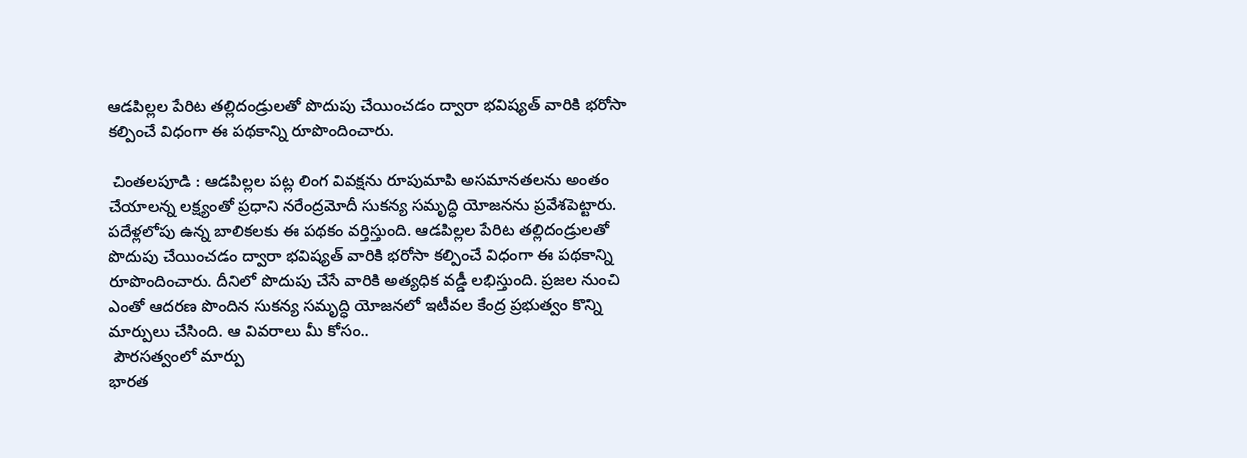ఆడపిల్లల పేరిట తల్లిదండ్రులతో పొదుపు చేయించడం ద్వారా భవిష్యత్‌ వారికి భరోసా కల్పించే విధంగా ఈ పథకాన్ని రూపొందించారు.

 చింతలపూడి : ఆడపిల్లల పట్ల లింగ వివక్షను రూపుమాపి అసమానతలను అంతం చేయాలన్న లక్ష్యంతో ప్రధాని నరేంద్రమోదీ సుకన్య సమృద్ధి యోజనను ప్రవేశపెట్టారు. పదేళ్లలోపు ఉన్న బాలికలకు ఈ పథకం వర్తిస్తుంది. ఆడపిల్లల పేరిట తల్లిదండ్రులతో పొదుపు చేయించడం ద్వారా భవిష్యత్‌ వారికి భరోసా కల్పించే విధంగా ఈ పథకాన్ని రూపొందించారు. దీనిలో పొదుపు చేసే వారికి అత్యధిక వడ్డీ లభిస్తుంది. ప్రజల నుంచి ఎంతో ఆదరణ పొందిన సుకన్య సమృద్ధి యోజనలో ఇటీవల కేంద్ర ప్రభుత్వం కొన్ని మార్పులు చేసింది. ఆ వివరాలు మీ కోసం..
 పౌరసత్వంలో మార్పు
భారత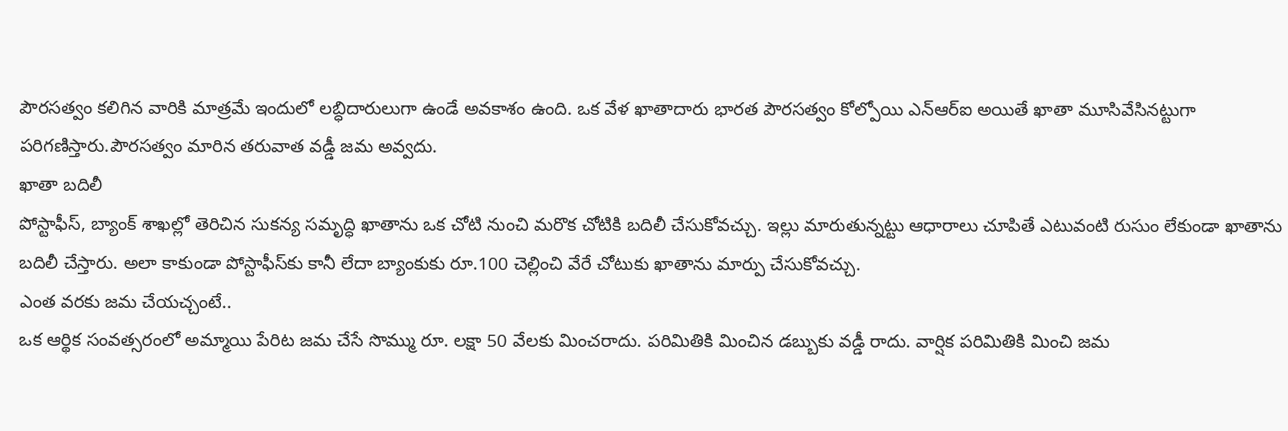పౌరసత్వం కలిగిన వారికి మాత్రమే ఇందులో లబ్ధిదారులుగా ఉండే అవకాశం ఉంది. ఒక వేళ ఖాతాదారు భారత పౌరసత్వం కోల్పోయి ఎన్‌ఆర్‌ఐ అయితే ఖాతా మూసివేసినట్టుగా పరిగణిస్తారు.పౌరసత్వం మారిన తరువాత వడ్డీ జమ అవ్వదు.
ఖాతా బదిలీ
పోస్టాఫీస్, బ్యాంక్‌ శాఖల్లో తెరిచిన సుకన్య సమృద్ధి ఖాతాను ఒక చోటి నుంచి మరొక చోటికి బదిలీ చేసుకోవచ్చు. ఇల్లు మారుతున్నట్టు ఆధారాలు చూపితే ఎటువంటి రుసుం లేకుండా ఖాతాను బదిలీ చేస్తారు. అలా కాకుండా పోస్టాఫీస్‌కు కానీ లేదా బ్యాంకుకు రూ.100 చెల్లించి వేరే చోటుకు ఖాతాను మార్పు చేసుకోవచ్చు.
ఎంత వరకు జమ చేయచ్చంటే..
ఒక ఆర్థిక సంవత్సరంలో అమ్మాయి పేరిట జమ చేసే సొమ్ము రూ. లక్షా 50 వేలకు మించరాదు. పరిమితికి మించిన డబ్బుకు వడ్డీ రాదు. వార్షిక పరిమితికి మించి జమ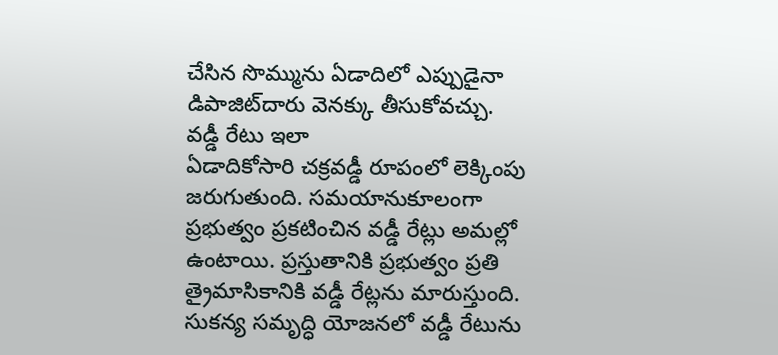చేసిన సొమ్మును ఏడాదిలో ఎప్పుడైనా డిపాజిట్‌దారు వెనక్కు తీసుకోవచ్చు.
వడ్డీ రేటు ఇలా
ఏడాదికోసారి చక్రవడ్డీ రూపంలో లెక్కింపు జరుగుతుంది. సమయానుకూలంగా ప్రభుత్వం ప్రకటించిన వడ్డీ రేట్లు అమల్లో ఉంటాయి. ప్రస్తుతానికి ప్రభుత్వం ప్రతి త్రైమాసికానికి వడ్డీ రేట్లను మారుస్తుంది. సుకన్య సమృద్ధి యోజనలో వడ్డీ రేటును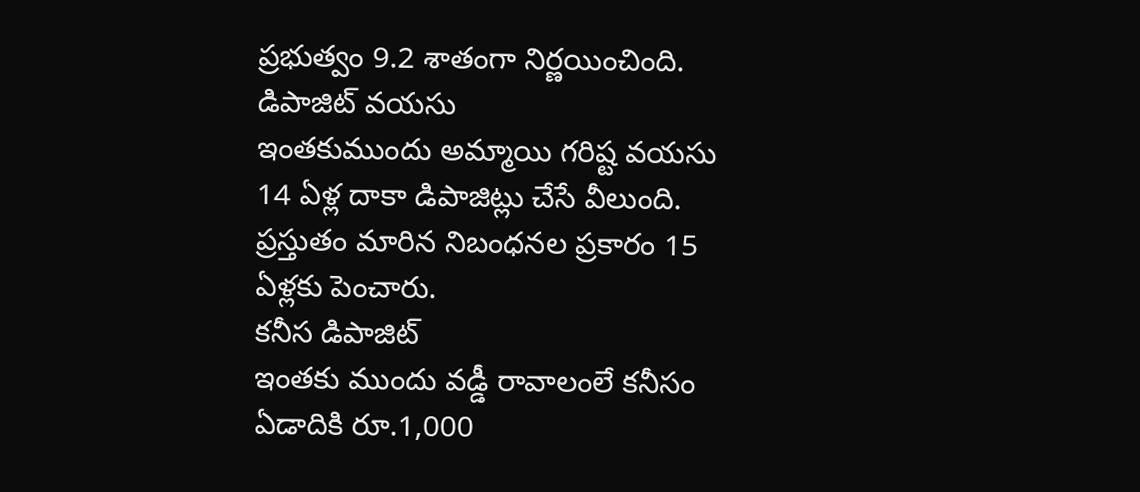ప్రభుత్వం 9.2 శాతంగా నిర్ణయించింది.
డిపాజిట్‌ వయసు
ఇంతకుముందు అమ్మాయి గరిష్ట వయసు 14 ఏళ్ల దాకా డిపాజిట్లు చేసే వీలుంది. ప్రస్తుతం మారిన నిబంధనల ప్రకారం 15 ఏళ్లకు పెంచారు.
కనీస డిపాజిట్‌
ఇంతకు ముందు వడ్డీ రావాలంలే కనీసం ఏడాదికి రూ.1,000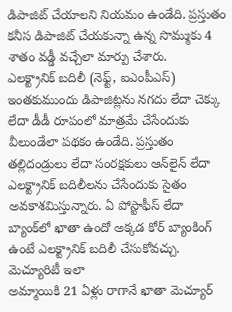డిపాజిట్‌ చేయాలని నియమం ఉండేది. ప్రస్తుతం కనీస డిపాజిట్‌ చేయకున్నా ఉన్న సొమ్ముకు 4 శాతం వడ్డీ వచ్చేలా మార్పు చేశారు.
ఎలక్ట్రానిక్‌ బదిలీ (నెఫ్ట్, ఐఎంపీఎస్‌)
ఇంతకుముందు డిపాజిట్లను నగదు లేదా చెక్కు లేదా డీడీ రూపంలో మాత్రమే చేసేందుకు వీలుండేలా పథకం ఉండేది. ప్రస్తుతం తల్లిదండ్రులు లేదా సంరక్షకులు ఆన్‌లైన్‌ లేదా ఎలక్ట్రానిక్‌ బదిలీలను చేసేందుకు సైతం అవకాశమిస్తున్నారు. ఏ పోస్టాఫీస్‌ లేదా బ్యాంక్‌లో ఖాతా ఉందో అక్కడ కోర్‌ బ్యాంకింగ్‌ ఉంటే ఎలక్ట్రానిక్‌ బదిలీ చేసుకోవచ్చు.
మెచ్యూరిటీ ఇలా
అమ్మాయికి 21 ఏళ్లు రాగానే ఖాతా మెచ్యూర్‌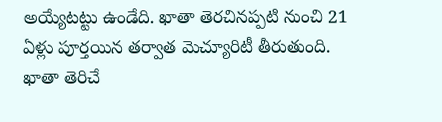అయ్యేటట్టు ఉండేది. ఖాతా తెరచినప్పటి నుంచి 21 ఏళ్లు పూర్తయిన తర్వాత మెచ్యూరిటీ తీరుతుంది. ఖాతా తెరిచే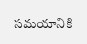సమయానికి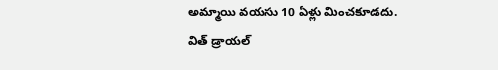అమ్మాయి వయసు 10 ఏళ్లు మించకూడదు.
విత్‌ డ్రాయల్‌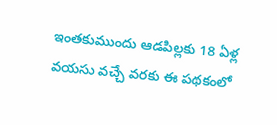ఇంతకుముందు ఆడపిల్లకు 18 ఏళ్ల వయసు వచ్చే వరకు ఈ పథకంలో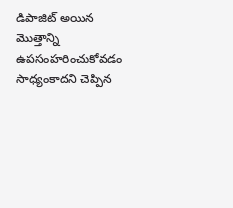డిపాజిట్‌ అయిన మొత్తాన్ని ఉపసంహరించుకోవడం సాధ్యంకాదని చెప్పిన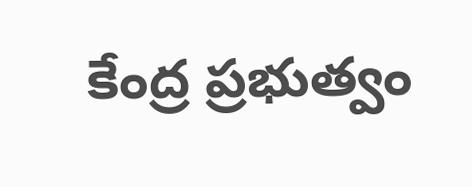కేంద్ర ప్రభుత్వం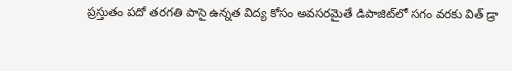ప్రస్తుతం పదో తరగతి పాసై ఉన్నత విద్య కోసం అవసరమైతే డిపాజిట్‌లో సగం వరకు విత్‌ డ్రా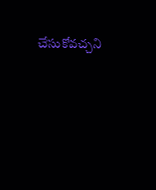చేసుకోవచ్చని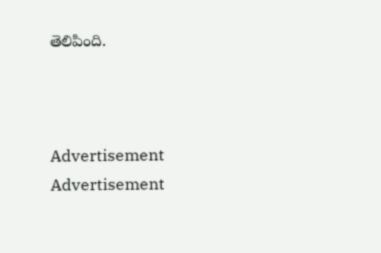తెలిపింది.



Advertisement
Advertisement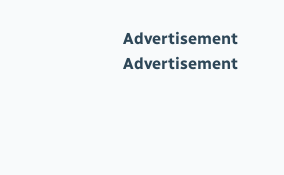Advertisement
Advertisement